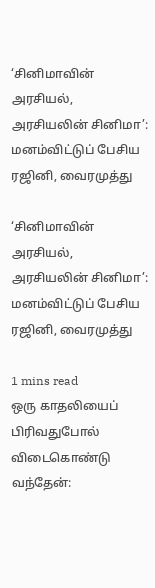‘சினிமாவின் அரசியல், அரசியலின் சினிமா’: மனம்விட்டுப் பேசிய ரஜினி, வைரமுத்து

‘சினிமாவின் அரசியல், அரசியலின் சினிமா’: மனம்விட்டுப் பேசிய ரஜினி, வைரமுத்து

1 mins read
ஒரு காதலியைப் பிரிவதுபோல் விடைகொண்டு வந்தேன்: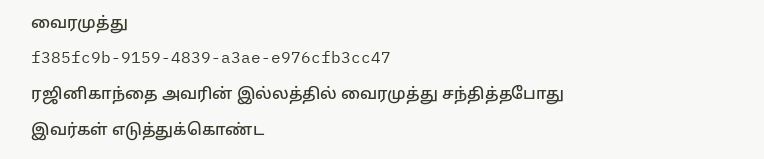வைரமுத்து
f385fc9b-9159-4839-a3ae-e976cfb3cc47
ரஜினிகாந்தை அவரின் இல்லத்தில் வைரமுத்து சந்தித்தபோது இவர்கள் எடுத்துக்கொண்ட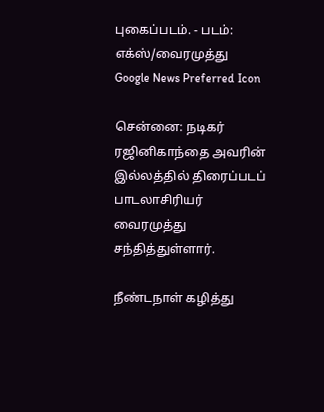புகைப்படம். - படம்: எக்ஸ்/வைரமுத்து
Google News Preferred Icon

சென்னை: நடிகர் ரஜினிகாந்தை அவரின் இல்லத்தில் திரைப்படப் பாடலாசிரியர் வைரமுத்து சந்தித்துள்ளார்.

நீண்டநாள் கழித்து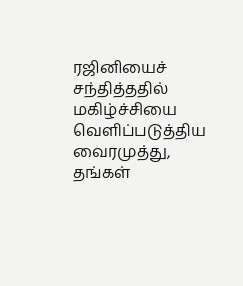ரஜினியைச் சந்தித்ததில் மகிழ்ச்சியை வெளிப்படுத்திய வைரமுத்து, தங்கள்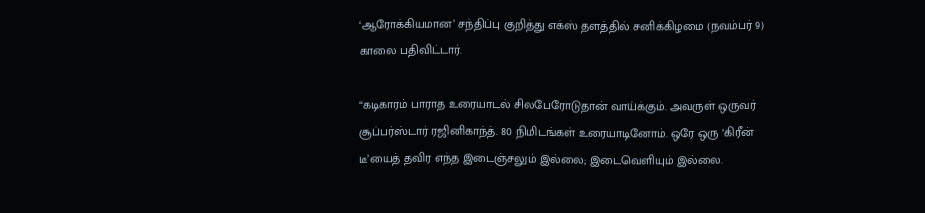‘ஆரோக்கியமான’ சந்திப்பு குறித்து எக்ஸ் தளத்தில் சனிக்கிழமை (நவம்பர் 9) காலை பதிவிட்டார்.

“கடிகாரம் பாராத உரையாடல் சிலபேரோடுதான் வாய்க்கும். அவருள் ஒருவர் சூப்பர்ஸ்டார் ரஜினிகாந்த். 80 நிமிடங்கள் உரையாடினோம். ஒரே ஒரு ‘கிரீன் டீ’யைத் தவிர எந்த இடைஞ்சலும் இல்லை; இடைவெளியும் இல்லை.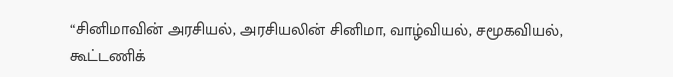“சினிமாவின் அரசியல், அரசியலின் சினிமா, வாழ்வியல், சமூகவியல், கூட்டணிக்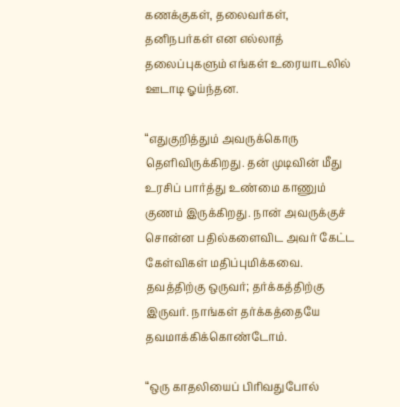கணக்குகள், தலைவர்கள், தனிநபர்கள் என எல்லாத் தலைப்புகளும் எங்கள் உரையாடலில் ஊடாடி ஓய்ந்தன.

“எதுகுறித்தும் அவருக்கொரு தெளிவிருக்கிறது. தன் முடிவின் மீது உரசிப் பார்த்து உண்மை காணும் குணம் இருக்கிறது. நான் அவருக்குச் சொன்ன பதில்களைவிட அவர் கேட்ட கேள்விகள் மதிப்புமிக்கவை. தவத்திற்கு ஒருவர்; தர்க்கத்திற்கு இருவர். நாங்கள் தர்க்கத்தையே தவமாக்கிக்கொண்டோம்.

“ஒரு காதலியைப் பிரிவதுபோல்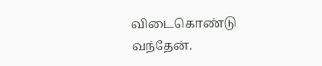விடைகொண்டு வந்தேன்.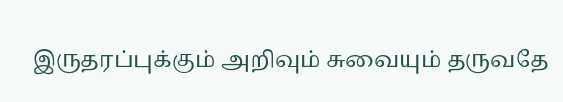இருதரப்புக்கும் அறிவும் சுவையும் தருவதே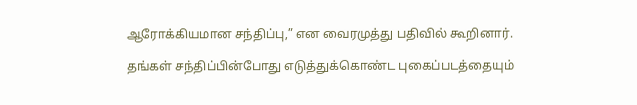ஆரோக்கியமான சந்திப்பு,” என வைரமுத்து பதிவில் கூறினார்.

தங்கள் சந்திப்பின்போது எடுத்துக்கொண்ட புகைப்படத்தையும்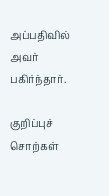அப்பதிவில் அவர் பகிர்ந்தார்.

குறிப்புச் சொற்கள்